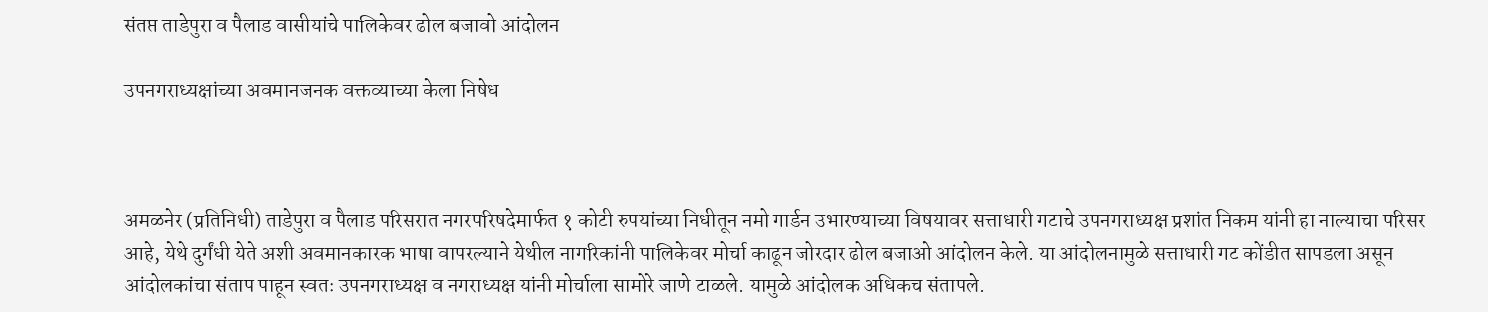संतप्त ताडेपुरा व पैलाड वासीयांचे पालिकेवर ढोल बजावो आंदोलन

उपनगराध्यक्षांच्या अवमानजनक वक्तव्याच्या केला निषेध



अमळनेर (प्रतिनिधी) ताडेपुरा व पैलाड परिसरात नगरपरिषदेमार्फत १ कोटी रुपयांच्या निधीतून नमो गार्डन उभारण्याच्या विषयावर सत्ताधारी गटाचे उपनगराध्यक्ष प्रशांत निकम यांनी हा नाल्याचा परिसर आहे, येथे दुर्गंधी येते अशी अवमानकारक भाषा वापरल्याने येथील नागरिकांनी पालिकेवर मोर्चा काढून जोरदार ढोल बजाओ आंदोलन केले. या आंदोलनामुळे सत्ताधारी गट कोंडीत सापडला असून आंदोलकांचा संताप पाहून स्वतः उपनगराध्यक्ष व नगराध्यक्ष यांनी मोर्चाला सामोरे जाणे टाळले. यामुळे आंदोलक अधिकच संतापले.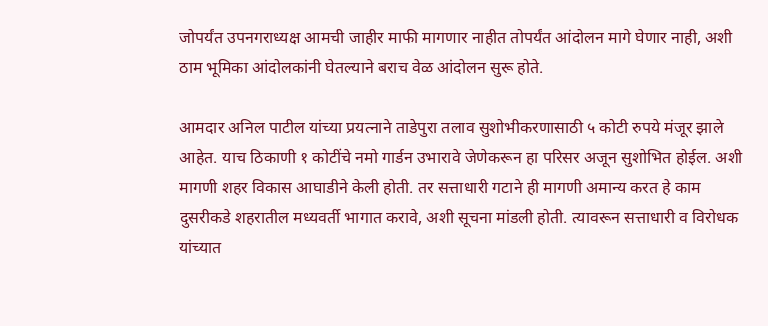जोपर्यंत उपनगराध्यक्ष आमची जाहीर माफी मागणार नाहीत तोपर्यंत आंदोलन मागे घेणार नाही, अशी ठाम भूमिका आंदोलकांनी घेतल्याने बराच वेळ आंदोलन सुरू होते.

आमदार अनिल पाटील यांच्या प्रयत्नाने ताडेपुरा तलाव सुशोभीकरणासाठी ५ कोटी रुपये मंजूर झाले आहेत. याच ठिकाणी १ कोटींचे नमो गार्डन उभारावे जेणेकरून हा परिसर अजून सुशोभित होईल. अशी मागणी शहर विकास आघाडीने केली होती. तर सत्ताधारी गटाने ही मागणी अमान्य करत हे काम दुसरीकडे शहरातील मध्यवर्ती भागात करावे, अशी सूचना मांडली होती. त्यावरून सत्ताधारी व विरोधक यांच्यात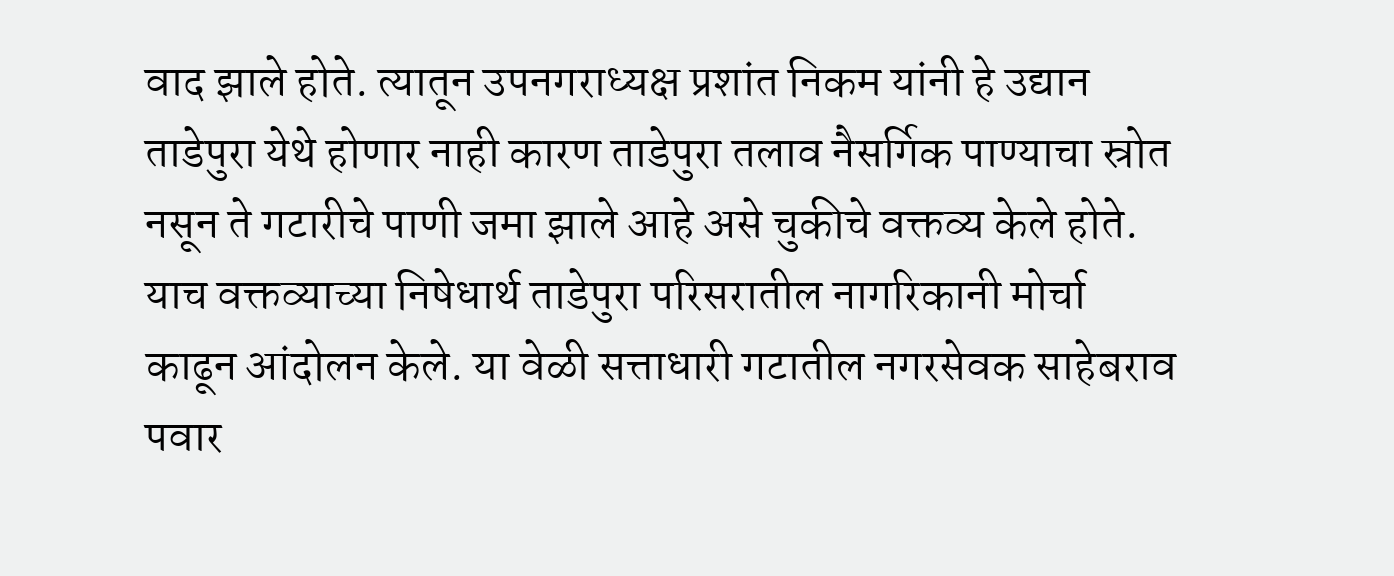वाद झाले होते. त्यातून उपनगराध्यक्ष प्रशांत निकम यांनी हे उद्यान ताडेपुरा येथे होणार नाही कारण ताडेपुरा तलाव नैसर्गिक पाण्याचा स्रोत नसून ते गटारीचे पाणी जमा झाले आहे असे चुकीचे वक्तव्य केले होते. याच वक्तव्याच्या निषेधार्थ ताडेपुरा परिसरातील नागरिकानी मोर्चा काढून आंदोलन केले. या वेळी सत्ताधारी गटातील नगरसेवक साहेबराव पवार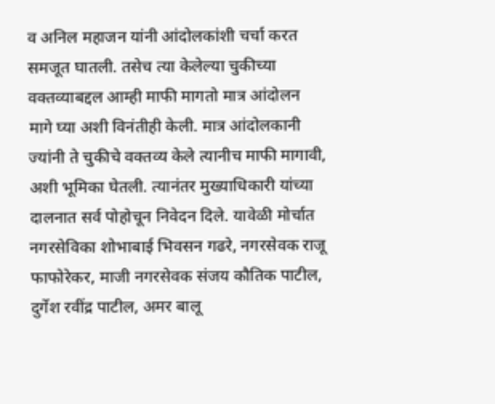व अनिल महाजन यांनी आंदोलकांशी चर्चा करत समजूत घातली. तसेच त्या केलेल्या चुकीच्या वक्तव्याबद्दल आम्ही माफी मागतो मात्र आंदोलन मागे घ्या अशी विनंतीही केली. मात्र आंदोलकानी ज्यांनी ते चुकीचे वक्तव्य केले त्यानीच माफी मागावी, अशी भूमिका घेतली. त्यानंतर मुख्याधिकारी यांच्या दालनात सर्व पोहोचून निवेदन दिले. यावेळी मोर्चात नगरसेविका शोभाबाई भिवसन गढरे, नगरसेवक राजू फाफोरेकर, माजी नगरसेवक संजय कौतिक पाटील, दुर्गेश रवींद्र पाटील, अमर बालू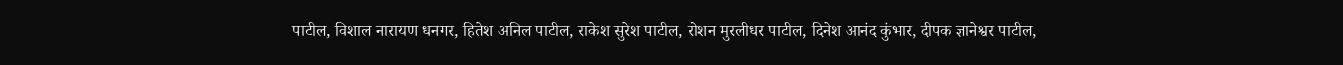पाटील, विशाल नारायण धनगर, हितेश अनिल पाटील, राकेश सुरेश पाटील, रोशन मुरलीधर पाटील, दिनेश आनंद कुंभार, दीपक ज्ञानेश्वर पाटील,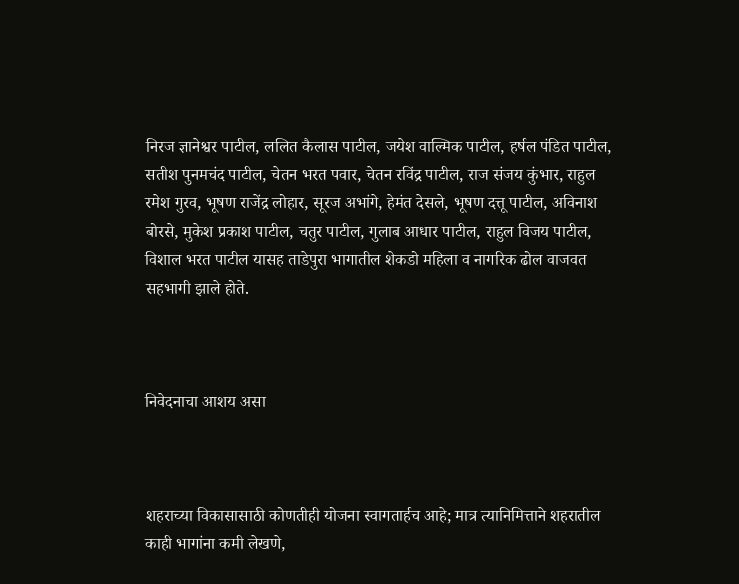निरज ज्ञानेश्वर पाटील, ललित कैलास पाटील, जयेश वाल्मिक पाटील, हर्षल पंडित पाटील, सतीश पुनमचंद पाटील, चेतन भरत पवार, चेतन रविंद्र पाटील, राज संजय कुंभार, राहुल रमेश गुरव, भूषण राजेंद्र लोहार, सूरज अभांगे, हेमंत देसले, भूषण दत्तू पाटील, अविनाश बोरसे, मुकेश प्रकाश पाटील, चतुर पाटील, गुलाब आधार पाटील, राहुल विजय पाटील, विशाल भरत पाटील यासह ताडेपुरा भागातील शेकडो महिला व नागरिक ढोल वाजवत सहभागी झाले होते.



निवेदनाचा आशय असा



शहराच्या विकासासाठी कोणतीही योजना स्वागतार्हच आहे; मात्र त्यानिमित्ताने शहरातील काही भागांना कमी लेखणे,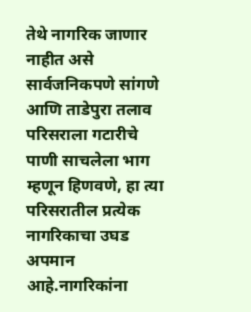तेथे नागरिक जाणार नाहीत असे सार्वजनिकपणे सांगणे आणि ताडेपुरा तलाव परिसराला गटारीचे पाणी साचलेला भाग म्हणून हिणवणे, हा त्या परिसरातील प्रत्येक नागरिकाचा उघड अपमान आहे.नागरिकांना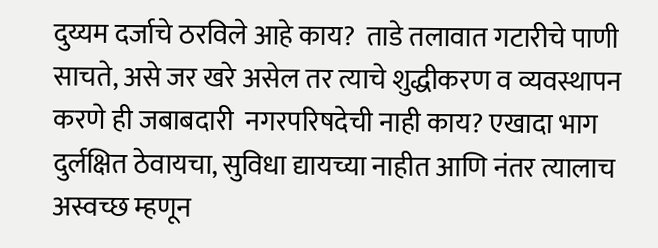दुय्यम दर्जाचे ठरविले आहे काय?  ताडे तलावात गटारीचे पाणी साचते, असे जर खरे असेल तर त्याचे शुद्धीकरण व व्यवस्थापन करणे ही जबाबदारी  नगरपरिषदेची नाही काय? एखादा भाग दुर्लक्षित ठेवायचा, सुविधा द्यायच्या नाहीत आणि नंतर त्यालाच अस्वच्छ म्हणून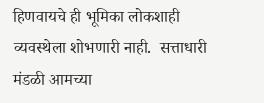हिणवायचे ही भूमिका लोकशाही व्यवस्थेला शोभणारी नाही.  सत्ताधारी मंडळी आमच्या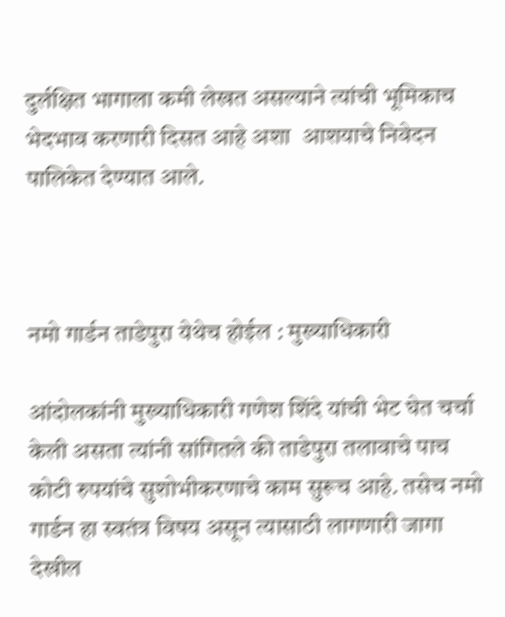दुर्लक्षित भागाला कमी लेखत असल्याने त्यांची भूमिकाच भेदभाव करणारी दिसत आहे अशा  आशयाचे निवेदन पालिकेत देण्यात आले.



नमो गार्डन ताडेपुरा येथेच होईल : मुख्याधिकारी

आंदोलकांनी मुख्याधिकारी गणेश शिंदे यांची भेट घेत चर्चा केली असता त्यांनी सांगितले की ताडेपुरा तलावाचे पाच कोटी रुपयांचे सुशोभीकरणाचे काम सुरूच आहे. तसेच नमो गार्डन हा स्वतंत्र विषय असून त्यासाठी लागणारी जागा देखील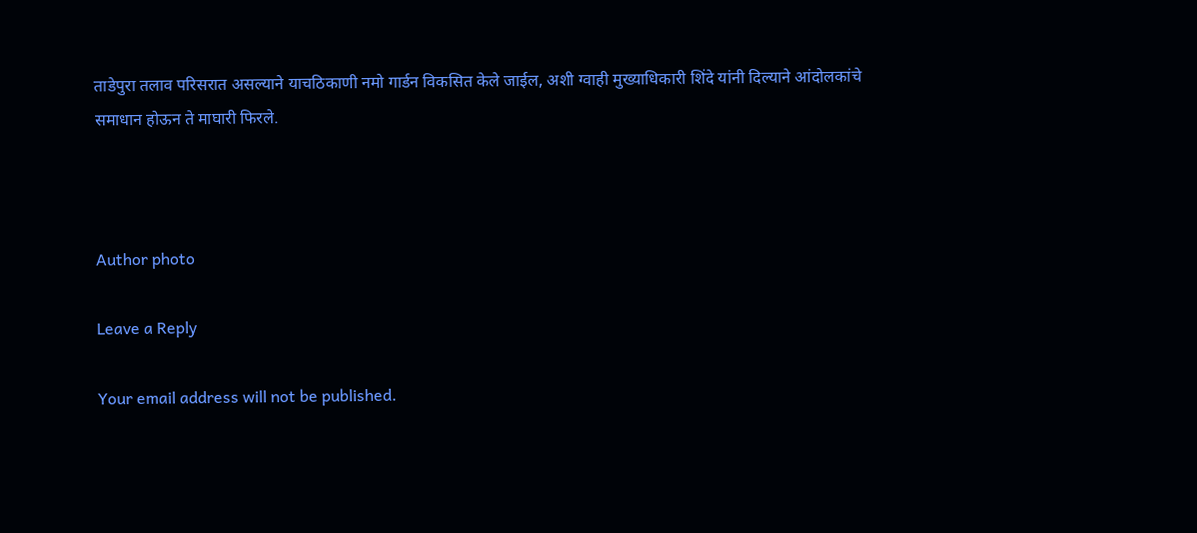ताडेपुरा तलाव परिसरात असल्याने याचठिकाणी नमो गार्डन विकसित केले जाईल, अशी ग्वाही मुख्याधिकारी शिंदे यांनी दिल्याने आंदोलकांचे समाधान होऊन ते माघारी फिरले.



Author photo

Leave a Reply

Your email address will not be published.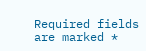Required fields are marked *